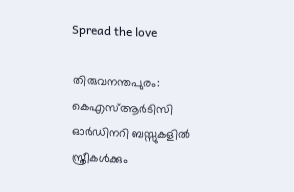Spread the love

തിരുവനന്തപുരം: കെഎസ്‌ആര്‍ടിസി ഓര്‍ഡിനറി ബസ്സുകളില്‍ സ്ത്രീകള്‍ക്കും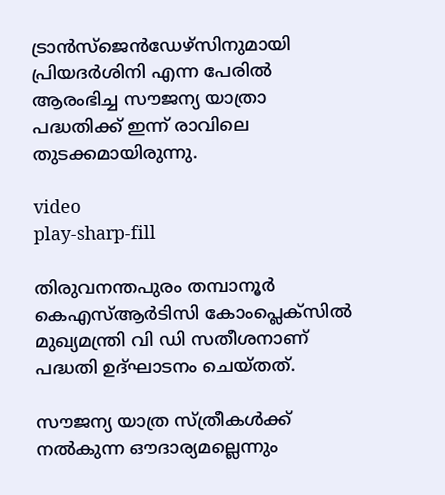ട്രാന്‍സ്ജെന്‍ഡേഴ്സിനുമായി പ്രിയദര്‍ശിനി എന്ന പേരില്‍ ആരംഭിച്ച സൗജന്യ യാത്രാ പദ്ധതിക്ക് ഇന്ന് രാവിലെ തുടക്കമായിരുന്നു.

video
play-sharp-fill

തിരുവനന്തപുരം തമ്പാനൂർ കെഎസ്‌ആർടിസി കോംപ്ലെക്സില്‍ മുഖ്യമന്ത്രി വി ഡി സതീശനാണ് പദ്ധതി ഉദ്ഘാടനം ചെയ്തത്.

സൗജന്യ യാത്ര സ്ത്രീകള്‍ക്ക് നല്‍കുന്ന ഔദാര്യമല്ലെന്നും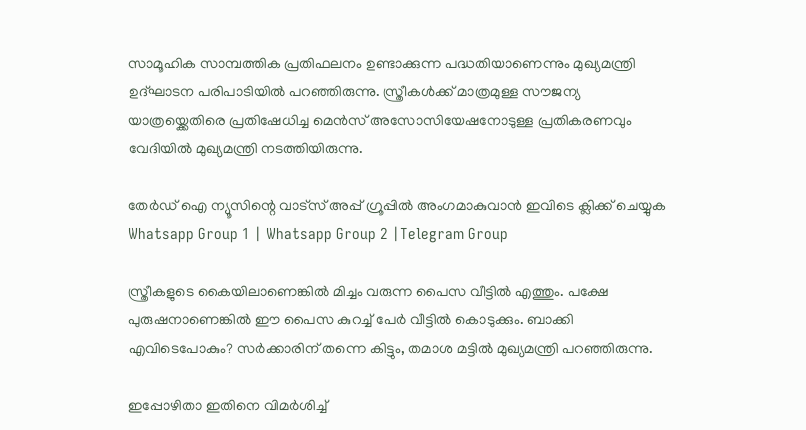സാമൂഹിക സാമ്പത്തിക പ്രതിഫലനം ഉണ്ടാക്കുന്ന പദ്ധതിയാണെന്നും മുഖ്യമന്ത്രി ഉദ്ഘാടന പരിപാടിയില്‍ പറഞ്ഞിരുന്നു. സ്ത്രീകള്‍ക്ക് മാത്രമുള്ള സൗജന്യ യാത്രയ്ക്കെതിരെ പ്രതിഷേധിച്ച മെൻസ് അസോസിയേഷനോടുള്ള പ്രതികരണവും വേദിയില്‍ മുഖ്യമന്ത്രി നടത്തിയിരുന്നു.

തേർഡ് ഐ ന്യൂസിന്റെ വാട്സ് അപ്പ് ഗ്രൂപ്പിൽ അംഗമാകുവാൻ ഇവിടെ ക്ലിക്ക് ചെയ്യുക
Whatsapp Group 1 | Whatsapp Group 2 |Telegram Group

സ്ത്രീകളുടെ കൈയിലാണെങ്കില്‍ മിച്ചം വരുന്ന പൈസ വീട്ടില്‍ എത്തും. പക്ഷേ പുരുഷനാണെങ്കില്‍ ഈ പൈസ കുറച്ച്‌ പേര്‍ വീട്ടില്‍ കൊടുക്കും. ബാക്കി എവിടെപോകും? സര്‍ക്കാരിന് തന്നെ കിട്ടും, തമാശ മട്ടില്‍ മുഖ്യമന്ത്രി പറഞ്ഞിരുന്നു.

ഇപ്പോഴിതാ ഇതിനെ വിമര്‍ശിച്ച്‌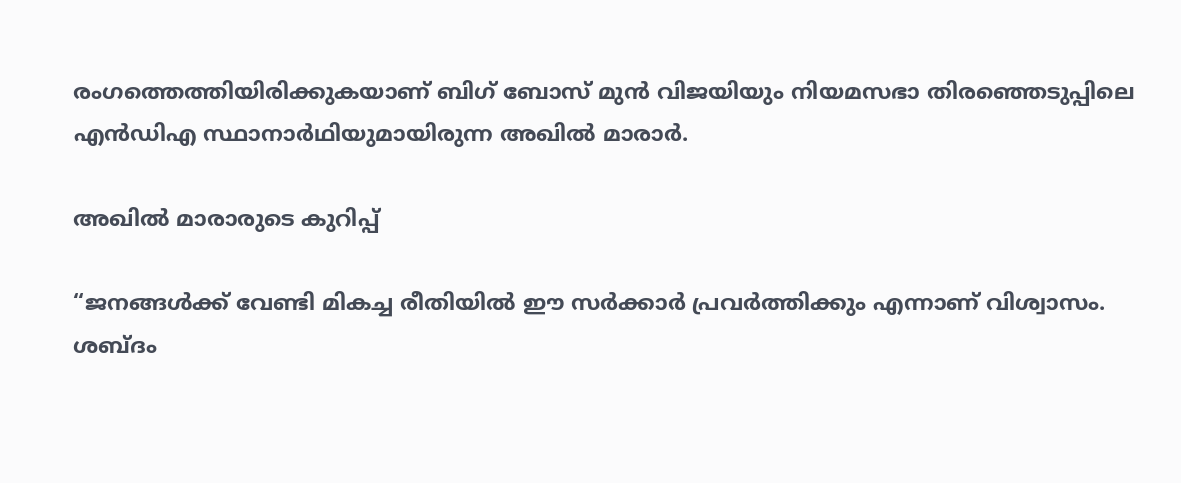രംഗത്തെത്തിയിരിക്കുകയാണ് ബിഗ് ബോസ് മുന്‍ വിജയിയും നിയമസഭാ തിരഞ്ഞെടുപ്പിലെ എന്‍ഡിഎ സ്ഥാനാര്‍ഥിയുമായിരുന്ന അഖില്‍ മാരാര്‍.

അഖില്‍ മാരാരുടെ കുറിപ്പ്

“ജനങ്ങള്‍ക്ക് വേണ്ടി മികച്ച രീതിയില്‍ ഈ സർക്കാർ പ്രവർത്തിക്കും എന്നാണ് വിശ്വാസം. ശബ്ദം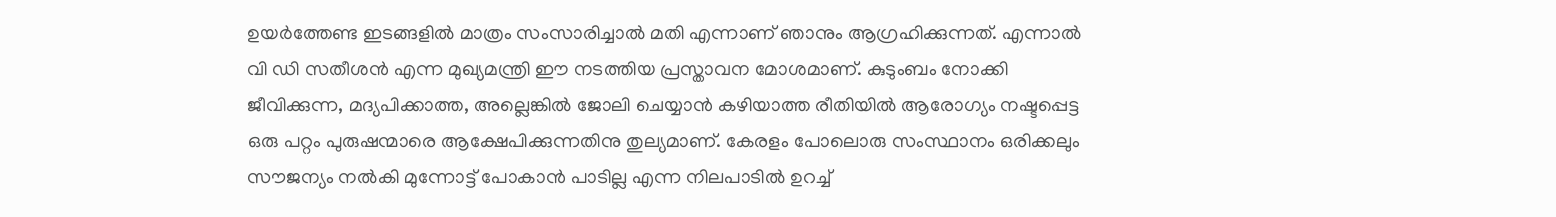ഉയർത്തേണ്ട ഇടങ്ങളില്‍ മാത്രം സംസാരിച്ചാല്‍ മതി എന്നാണ് ഞാനും ആഗ്രഹിക്കുന്നത്. എന്നാല്‍ വി ഡി സതീശൻ എന്ന മുഖ്യമന്ത്രി ഈ നടത്തിയ പ്രസ്താവന മോശമാണ്. കുടുംബം നോക്കി ജീവിക്കുന്ന, മദ്യപിക്കാത്ത, അല്ലെങ്കില്‍ ജോലി ചെയ്യാൻ കഴിയാത്ത രീതിയില്‍ ആരോഗ്യം നഷ്ടപ്പെട്ട ഒരു പറ്റം പുരുഷന്മാരെ ആക്ഷേപിക്കുന്നതിനു തുല്യമാണ്. കേരളം പോലൊരു സംസ്ഥാനം ഒരിക്കലും സൗജന്യം നല്‍കി മുന്നോട്ട് പോകാൻ പാടില്ല എന്ന നിലപാടില്‍ ഉറച്ച്‌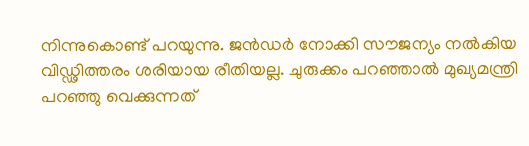നിന്നുകൊണ്ട് പറയുന്നു. ജൻഡർ നോക്കി സൗജന്യം നല്‍കിയ വിഡ്ഢിത്തരം ശരിയായ രീതിയല്ല. ചുരുക്കം പറഞ്ഞാല്‍ മുഖ്യമന്ത്രി പറഞ്ഞു വെക്കുന്നത്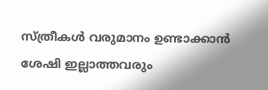സ്ത്രീകള്‍ വരുമാനം ഉണ്ടാക്കാൻ ശേഷി ഇല്ലാത്തവരും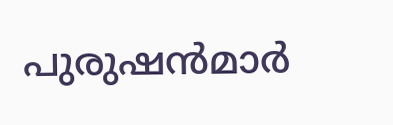പുരുഷൻമാർ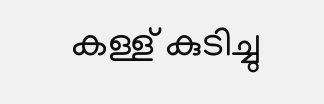കള്ള് കുടിച്ചു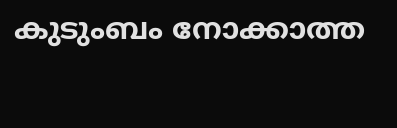കുടുംബം നോക്കാത്ത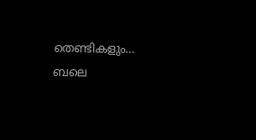തെണ്ടികളും… ബലെ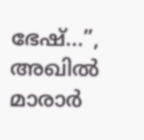ഭേഷ്…”, അഖില്‍ മാരാര്‍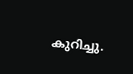കുറിച്ചു.